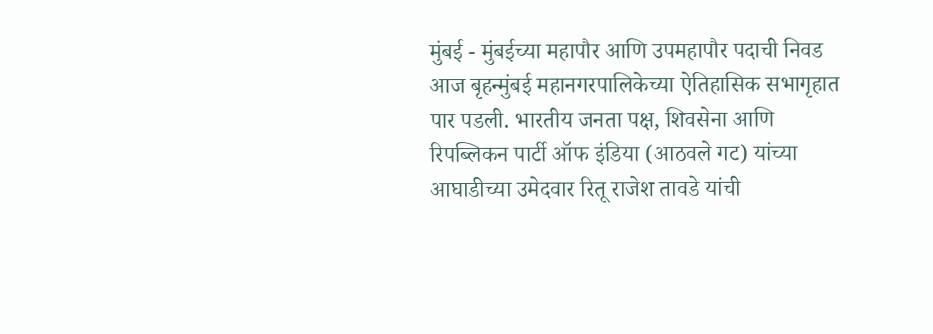मुंबई - मुंबईच्या महापौर आणि उपमहापौर पदाची निवड आज बृहन्मुंबई महानगरपालिकेच्या ऐतिहासिक सभागृहात पार पडली. भारतीय जनता पक्ष, शिवसेना आणि रिपब्लिकन पार्टी ऑफ इंडिया (आठवले गट) यांच्या आघाडीच्या उमेदवार रितू राजेश तावडे यांची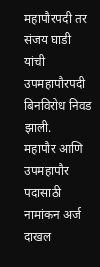महापौरपदी तर संजय घाडी यांची उपमहापौरपदी बिनविरोध निवड झाली.
महापौर आणि उपमहापौर पदासाठी नामांकन अर्ज दाखल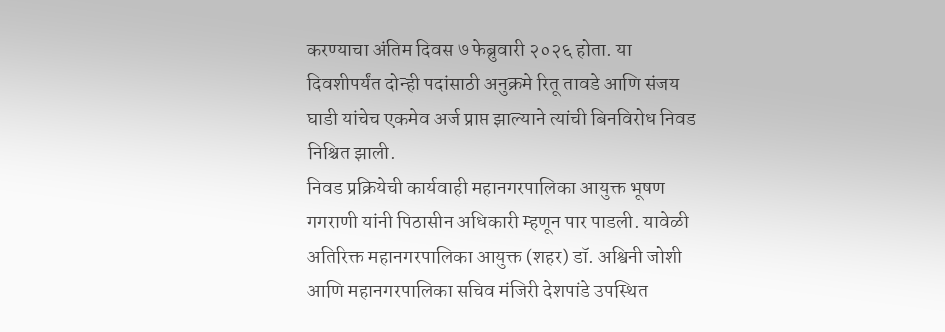करण्याचा अंतिम दिवस ७ फेब्रुवारी २०२६ होता. या दिवशीपर्यंत दोन्ही पदांसाठी अनुक्रमे रितू तावडे आणि संजय घाडी यांचेच एकमेव अर्ज प्राप्त झाल्याने त्यांची बिनविरोध निवड निश्चित झाली.
निवड प्रक्रियेची कार्यवाही महानगरपालिका आयुक्त भूषण गगराणी यांनी पिठासीन अधिकारी म्हणून पार पाडली. यावेळी अतिरिक्त महानगरपालिका आयुक्त (शहर) डॉ. अश्विनी जोशी आणि महानगरपालिका सचिव मंजिरी देशपांडे उपस्थित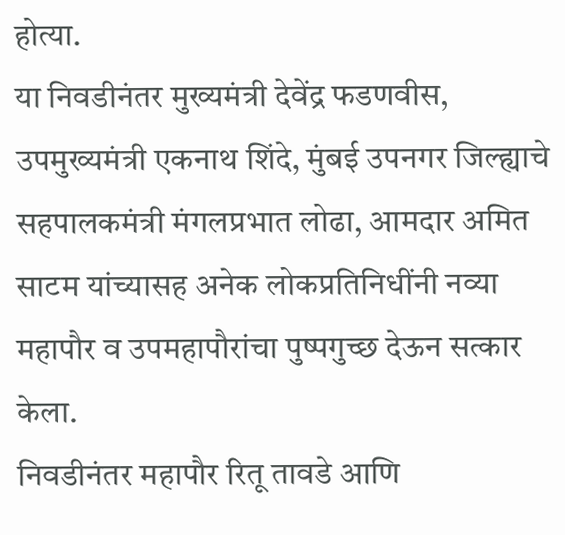होत्या.
या निवडीनंतर मुख्यमंत्री देवेंद्र फडणवीस, उपमुख्यमंत्री एकनाथ शिंदे, मुंबई उपनगर जिल्ह्याचे सहपालकमंत्री मंगलप्रभात लोढा, आमदार अमित साटम यांच्यासह अनेक लोकप्रतिनिधींनी नव्या महापौर व उपमहापौरांचा पुष्पगुच्छ देऊन सत्कार केला.
निवडीनंतर महापौर रितू तावडे आणि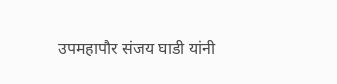उपमहापौर संजय घाडी यांनी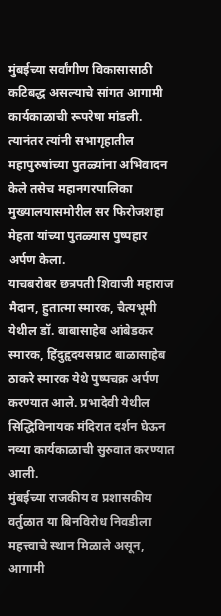मुंबईच्या सर्वांगीण विकासासाठी कटिबद्ध असल्याचे सांगत आगामी कार्यकाळाची रूपरेषा मांडली. त्यानंतर त्यांनी सभागृहातील महापुरुषांच्या पुतळ्यांना अभिवादन केले तसेच महानगरपालिका मुख्यालयासमोरील सर फिरोजशहा मेहता यांच्या पुतळ्यास पुष्पहार अर्पण केला.
याचबरोबर छत्रपती शिवाजी महाराज मैदान, हुतात्मा स्मारक, चैत्यभूमी येथील डॉ. बाबासाहेब आंबेडकर स्मारक, हिंदुहृदयसम्राट बाळासाहेब ठाकरे स्मारक येथे पुष्पचक्र अर्पण करण्यात आले. प्रभादेवी येथील सिद्धिविनायक मंदिरात दर्शन घेऊन नव्या कार्यकाळाची सुरुवात करण्यात आली.
मुंबईच्या राजकीय व प्रशासकीय वर्तुळात या बिनविरोध निवडीला महत्त्वाचे स्थान मिळाले असून, आगामी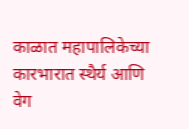काळात महापालिकेच्या कारभारात स्थैर्य आणि वेग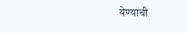येण्याची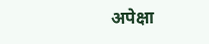अपेक्षा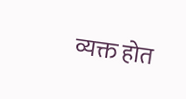व्यक्त होत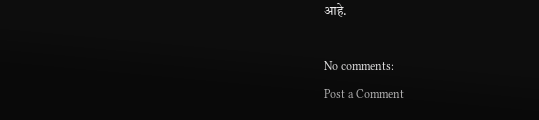आहे.

No comments:
Post a Comment